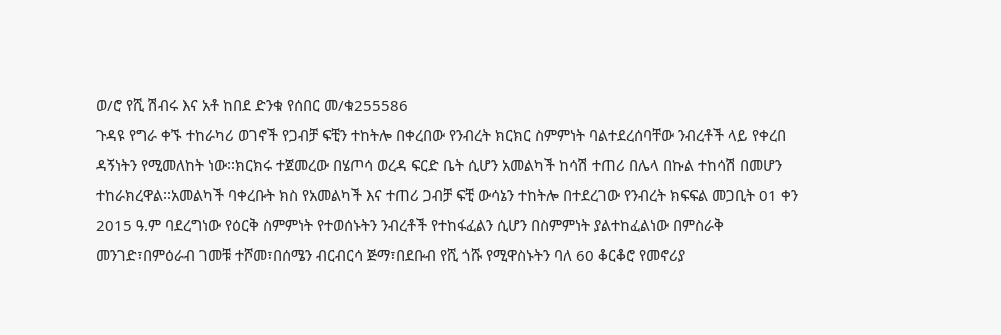ወ/ሮ የሺ ሽብሩ እና አቶ ከበደ ድንቁ የሰበር መ/ቁ255586
ጉዳዩ የግራ ቀኙ ተከራካሪ ወገኖች የጋብቻ ፍቺን ተከትሎ በቀረበው የንብረት ክርክር ስምምነት ባልተደረሰባቸው ንብረቶች ላይ የቀረበ ዳኝነትን የሚመለከት ነው፡፡ክርክሩ ተጀመረው በሄጦሳ ወረዳ ፍርድ ቤት ሲሆን አመልካች ከሳሽ ተጠሪ በሌላ በኩል ተከሳሽ በመሆን ተከራክረዋል፡፡አመልካች ባቀረቡት ክስ የአመልካች እና ተጠሪ ጋብቻ ፍቺ ውሳኔን ተከትሎ በተደረገው የንብረት ክፍፍል መጋቢት 01 ቀን 2015 ዓ.ም ባደረግነው የዕርቅ ስምምነት የተወሰኑትን ንብረቶች የተከፋፈልን ሲሆን በስምምነት ያልተከፈልነው በምስራቅ መንገድ፣በምዕራብ ገመቹ ተሾመ፣በሰሜን ብርብርሳ ጅማ፣በደቡብ የሺ ጎሹ የሚዋስኑትን ባለ 60 ቆርቆሮ የመኖሪያ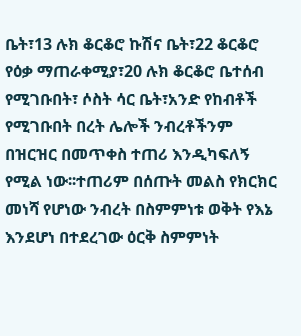ቤት፣13 ሉክ ቆርቆሮ ኩሽና ቤት፣22 ቆርቆሮ የዕቃ ማጠራቀሚያ፣20 ሉክ ቆርቆሮ ቤተሰብ የሚገቡበት፣ ሶስት ሳር ቤት፣አንድ የከብቶች የሚገቡበት በረት ሌሎች ንብረቶችንም በዝርዝር በመጥቀስ ተጠሪ እንዲካፍለኝ የሚል ነው፡፡ተጠሪም በሰጡት መልስ የክርክር መነሻ የሆነው ንብረት በስምምነቱ ወቅት የእኔ እንደሆነ በተደረገው ዕርቅ ስምምነት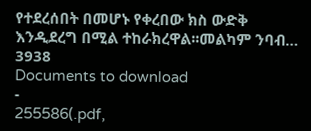የተደረሰበት በመሆኑ የቀረበው ክስ ውድቅ እንዲደረግ በሚል ተከራክረዋል፡፡መልካም ንባብ…
3938
Documents to download
-
255586(.pdf,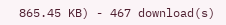865.45 KB) - 467 download(s)